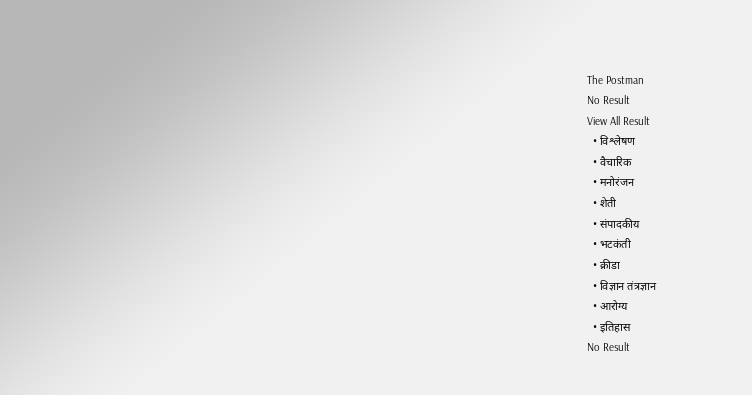The Postman
No Result
View All Result
  • विश्लेषण
  • वैचारिक
  • मनोरंजन
  • शेती
  • संपादकीय
  • भटकंती
  • क्रीडा
  • विज्ञान तंत्रज्ञान
  • आरोग्य
  • इतिहास
No Result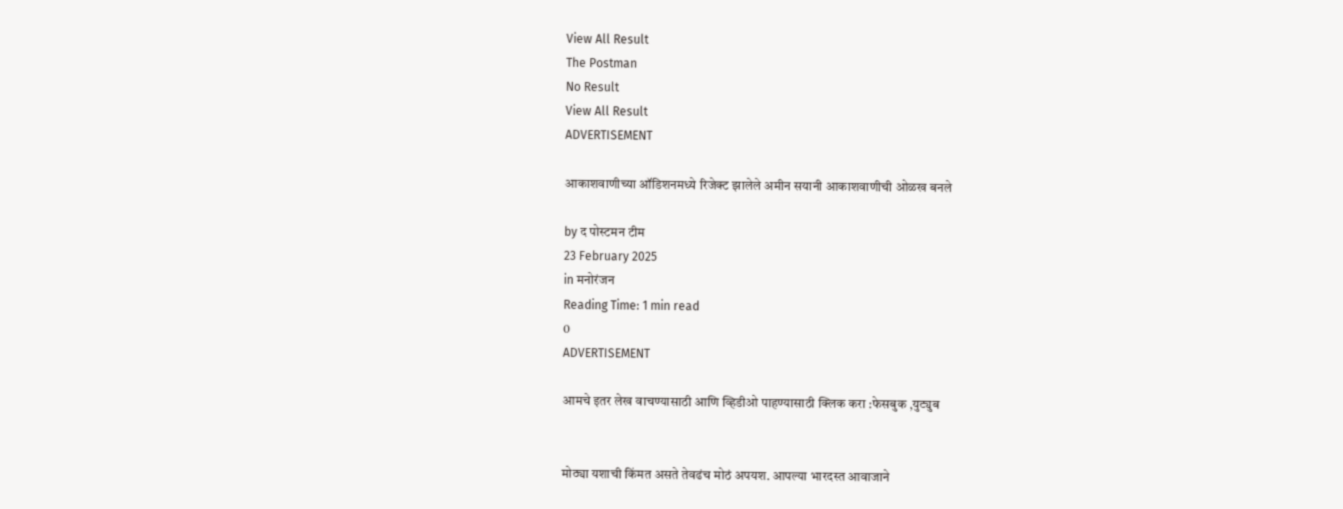View All Result
The Postman
No Result
View All Result
ADVERTISEMENT

आकाशवाणीच्या ऑडिशनमध्ये रिजेक्ट झालेले अमीन सयानी आकाशवाणीची ओळख बनले

by द पोस्टमन टीम
23 February 2025
in मनोरंजन
Reading Time: 1 min read
0
ADVERTISEMENT

आमचे इतर लेख वाचण्यासाठी आणि व्हिडीओ पाहण्यासाठी क्लिक करा :फेसबुक ,युट्युब


मोठ्या यशाची किंमत असते तेवढंच मोठं अपयश. आपल्या भारदस्त आवाजाने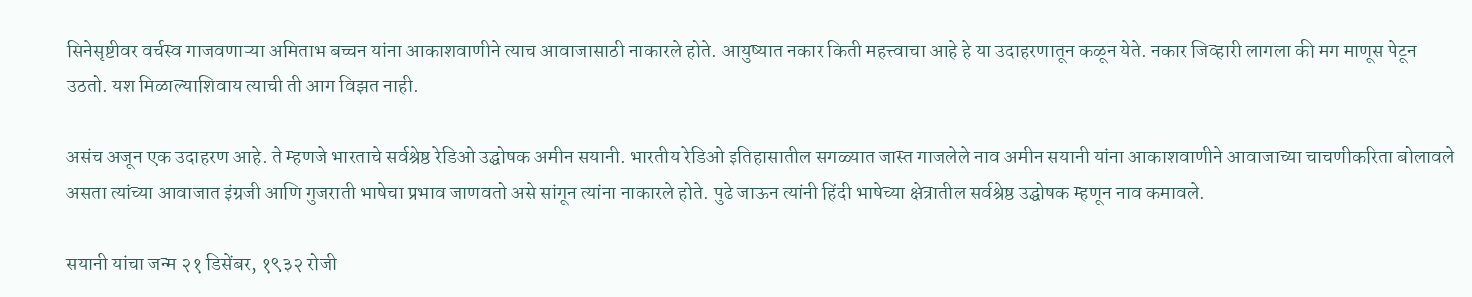सिनेसृष्टीवर वर्चस्व गाजवणाऱ्या अमिताभ बच्चन यांना आकाशवाणीने त्याच आवाजासाठी नाकारले होते. आयुष्यात नकार किती महत्त्वाचा आहे हे या उदाहरणातून कळून येते. नकार जिव्हारी लागला की मग माणूस पेटून उठतो. यश मिळाल्याशिवाय त्याची ती आग विझत नाही.

असंच अजून एक उदाहरण आहे. ते म्हणजे भारताचे सर्वश्रेष्ठ रेडिओ उद्घोषक अमीन सयानी. भारतीय रेडिओ इतिहासातील सगळ्यात जास्त गाजलेले नाव अमीन सयानी यांना आकाशवाणीने आवाजाच्या चाचणीकरिता बोलावले असता त्यांच्या आवाजात इंग्रजी आणि गुजराती भाषेचा प्रभाव जाणवतो असे सांगून त्यांना नाकारले होते. पुढे जाऊन त्यांनी हिंदी भाषेच्या क्षेत्रातील सर्वश्रेष्ठ उद्घोषक म्हणून नाव कमावले.

सयानी यांचा जन्म २१ डिसेंबर, १९३२ रोजी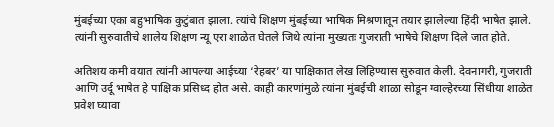मुंबईच्या एका बहुभाषिक कुटुंबात झाला. त्यांचे शिक्षण मुंबईच्या भाषिक मिश्रणातून तयार झालेल्या हिंदी भाषेत झाले. त्यांनी सुरुवातीचे शालेय शिक्षण न्यू एरा शाळेत घेतले जिथे त्यांना मुख्यतः गुजराती भाषेचे शिक्षण दिले जात होते.

अतिशय कमी वयात त्यांनी आपल्या आईच्या ‘रेहबर’ या पाक्षिकात लेख लिहिण्यास सुरुवात केली. देवनागरी, गुजराती आणि उर्दू भाषेत हे पाक्षिक प्रसिध्द होत असे. काही कारणांमुळे त्यांना मुंबईची शाळा सोडून ग्वाल्हेरच्या सिंधीया शाळेत प्रवेश घ्यावा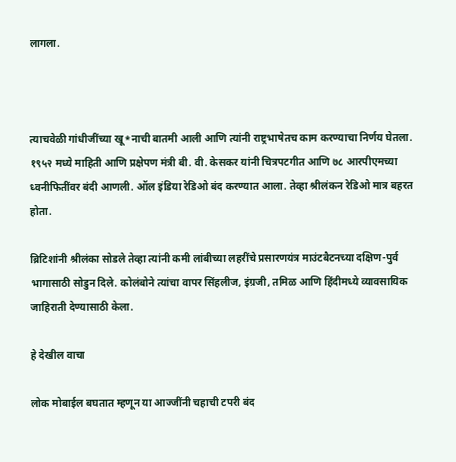लागला.



त्याचवेळी गांधीजींच्या खू*नाची बातमी आली आणि त्यांनी राष्ट्रभाषेतच काम करण्याचा निर्णय घेतला. १९५२ मध्ये माहिती आणि प्रक्षेपण मंत्री बी. वी. केसकर यांनी चित्रपटगीत आणि ७८ आरपीएमच्या ध्वनीफितींवर बंदी आणली. ऑल इंडिया रेडिओ बंद करण्यात आला. तेव्हा श्रीलंकन रेडिओ मात्र बहरत होता.

ब्रिटिशांनी श्रीलंका सोडले तेव्हा त्यांनी कमी लांबीच्या लहरींचे प्रसारणयंत्र माउंटबैटनच्या दक्षिण-पुर्व भागासाठी सोडुन दिले. कोलंबोने त्यांचा वापर सिंहलीज, इंग्रजी, तमिळ आणि हिंदीमध्ये व्यावसायिक जाहिराती देण्यासाठी केला.

हे देखील वाचा

लोक मोबाईल बघतात म्हणून या आज्जींनी चहाची टपरी बंद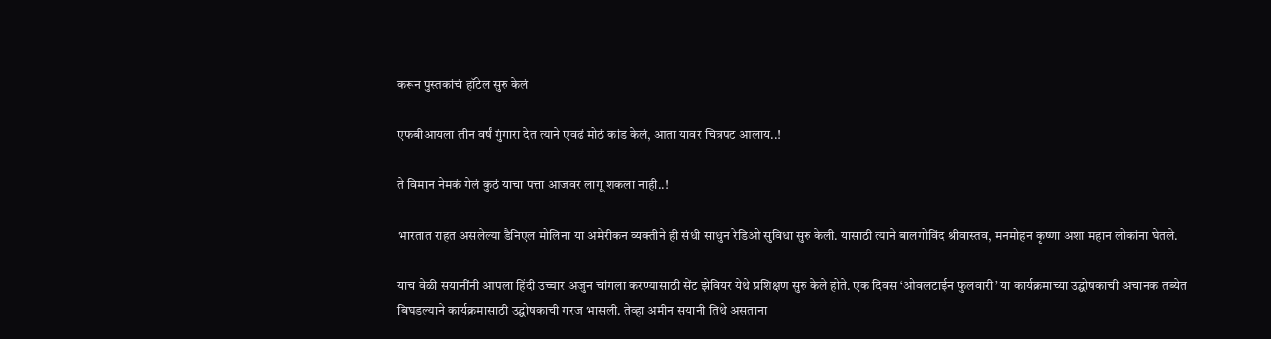करून पुस्तकांचं हॉटेल सुरु केलं

एफबीआयला तीन वर्षं गुंगारा देत त्याने एवढं मोठं कांड केलं, आता यावर चित्रपट आलाय..!

ते विमान नेमकं गेलं कुठं याचा पत्ता आजवर लागू शकला नाही..!

भारतात राहत असलेल्या डैनिएल मोलिना या अमेरीकन व्यक्तीने ही संधी साधुन रेडिओ सुविधा सुरु केली. यासाठी त्याने बालगोविंद श्रीवास्तव, मनमोहन कृष्णा अशा महान लोकांना घेतले.

याच वेळी सयानींनी आपला हिंदी उच्चार अजुन चांगला करण्यासाठी सेंट झेवियर येथे प्रशिक्षण सुरु केले होते. एक दिवस ‘ओवलटाईन फुलवारी’ या कार्यक्रमाच्या उद्घोषकाची अचानक तब्येत बिघडल्याने कार्यक्रमासाठी उद्घोषकाची गरज भासली. तेव्हा अमीन सयानी तिथे असताना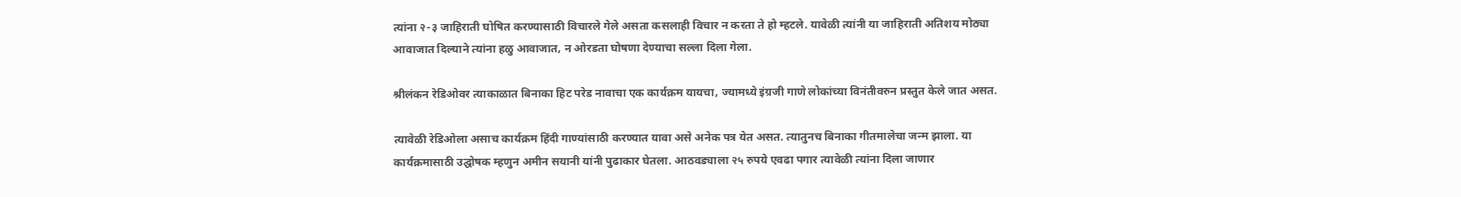त्यांना २-३ जाहिराती घोषित करण्यासाठी विचारले गेले असता कसलाही विचार न करता ते हो म्हटले. यावेळी त्यांनी या जाहिराती अतिशय मोठ्या आवाजात दिल्याने त्यांना हळु आवाजात, न ओरडता घोषणा देण्याचा सल्ला दिला गेला.

श्रीलंकन रेडिओवर त्याकाळात बिनाका हिट परेड नावाचा एक कार्यक्रम यायचा, ज्यामध्ये इंग्रजी गाणे लोकांच्या विनंतीवरुन प्रस्तुत केले जात असत.

त्यावेळी रेडिओला असाच कार्यक्रम हिंदी गाण्यांसाठी करण्यात यावा असे अनेक पत्र येत असत. त्यातुनच बिनाका गीतमालेचा जन्म झाला. या कार्यक्रमासाठी उद्घोषक म्हणुन अमीन सयानी यांनी पुढाकार घेतला. आठवड्याला २५ रुपये एवढा पगार त्यावेळी त्यांना दिला जाणार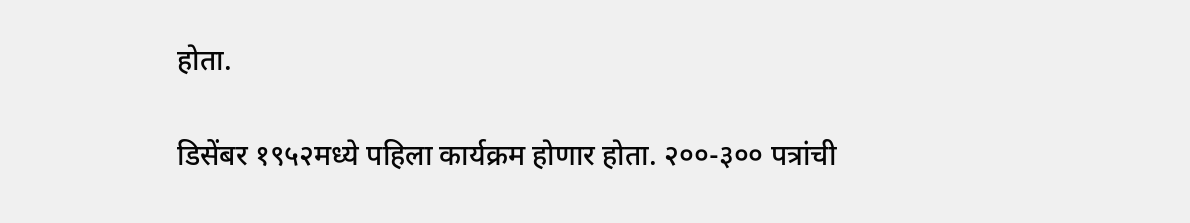होता.

डिसेंबर १९५२मध्ये पहिला कार्यक्रम होणार होता. २००-३०० पत्रांची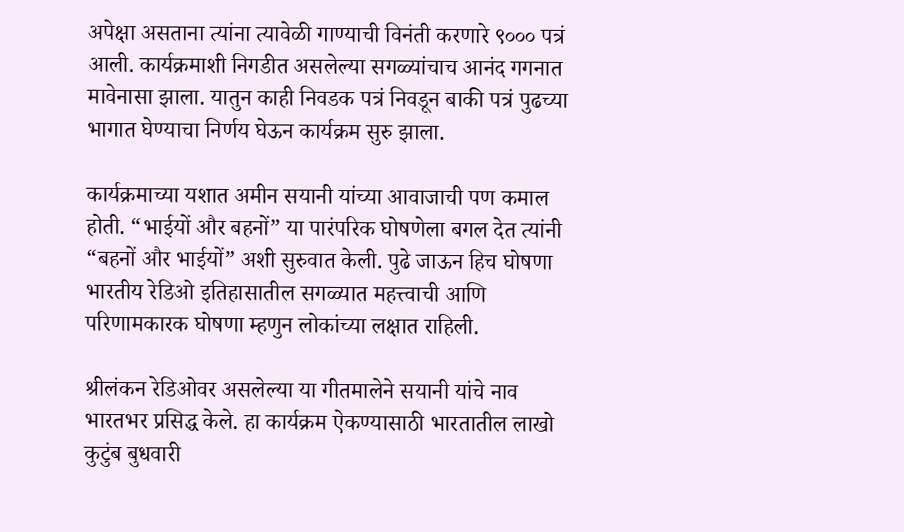अपेक्षा असताना त्यांना त्यावेळी गाण्याची विनंती करणारे ९००० पत्रं आली. कार्यक्रमाशी निगडीत असलेल्या सगळ्यांचाच आनंद गगनात मावेनासा झाला. यातुन काही निवडक पत्रं निवडून बाकी पत्रं पुढच्या भागात घेण्याचा निर्णय घेऊन कार्यक्रम सुरु झाला.

कार्यक्रमाच्या यशात अमीन सयानी यांच्या आवाजाची पण कमाल होती. “भाईयों और बहनों” या पारंपरिक घोषणेला बगल देत त्यांनी “बहनों और भाईयों” अशी सुरुवात केली. पुढे जाऊन हिच घोषणा भारतीय रेडिओ इतिहासातील सगळ्यात महत्त्वाची आणि परिणामकारक घोषणा म्हणुन लोकांच्या लक्षात राहिली.

श्रीलंकन रेडिओवर असलेल्या या गीतमालेने सयानी यांचे नाव भारतभर प्रसिद्ध केले. हा कार्यक्रम ऐकण्यासाठी भारतातील लाखो कुटुंब बुधवारी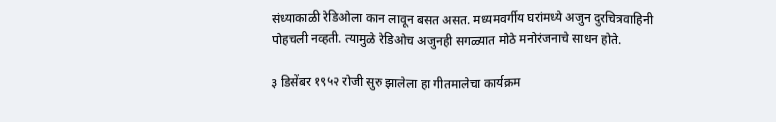संध्याकाळी रेडिओला कान लावून बसत असत. मध्यमवर्गीय घरांमध्ये अजुन दुरचित्रवाहिनी पोहचली नव्हती. त्यामुळे रेडिओच अजुनही सगळ्यात मोठे मनोरंजनाचे साधन होते.

३ डिसेंबर १९५२ रोजी सुरु झालेला हा गीतमालेचा कार्यक्रम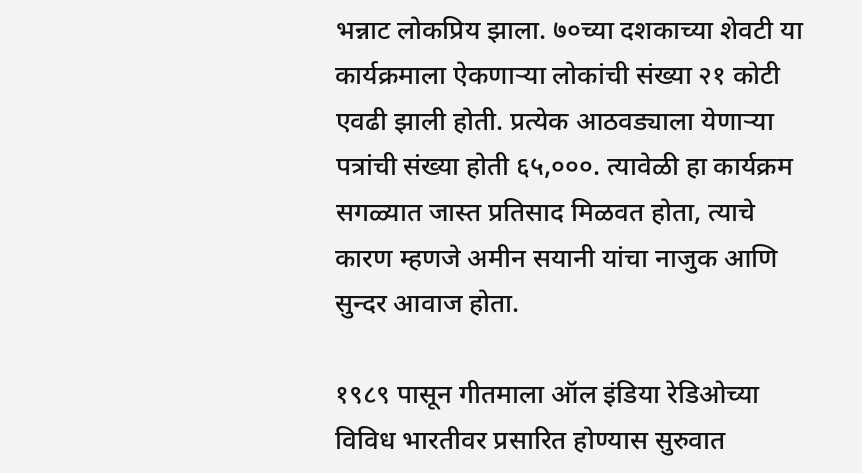भन्नाट लोकप्रिय झाला. ७०च्या दशकाच्या शेवटी या कार्यक्रमाला ऐकणाऱ्या लोकांची संख्या २१ कोटी एवढी झाली होती. प्रत्येक आठवड्याला येणाऱ्या पत्रांची संख्या होती ६५,०००. त्यावेळी हा कार्यक्रम सगळ्यात जास्त प्रतिसाद मिळवत होता, त्याचे कारण म्हणजे अमीन सयानी यांचा नाजुक आणि सुन्दर आवाज होता.

१९८९ पासून गीतमाला ऑल इंडिया रेडिओच्या विविध भारतीवर प्रसारित होण्यास सुरुवात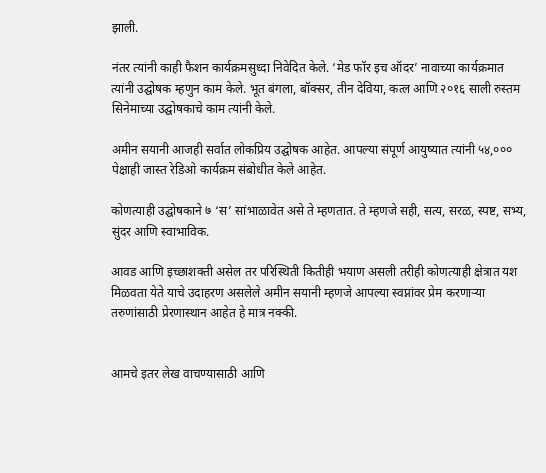झाली.

नंतर त्यांनी काही फैशन कार्यक्रमसुध्दा निवेदित केले. ‘मेड फॉर इच ऑदर’ नावाच्या कार्यक्रमात त्यांनी उद्घोषक म्हणुन काम केले. भूत बंगला, बॉक्सर, तीन देविया, कत्ल आणि २०१६ साली रुस्तम सिनेमाच्या उद्घोषकाचे काम त्यांनी केले.

अमीन सयानी आजही सर्वात लोकप्रिय उद्घोषक आहेत. आपल्या संपूर्ण आयुष्यात त्यांनी ५४,००० पेक्षाही जास्त रेडिओ कार्यक्रम संबोधीत केले आहेत.

कोणत्याही उद्घोषकाने ७ ‘स’ सांभाळावेत असे ते म्हणतात. ते म्हणजे सही, सत्य, सरळ, स्पष्ट, सभ्य, सुंदर आणि स्वाभाविक.

आवड आणि इच्छाशक्ती असेल तर परिस्थिती कितीही भयाण असली तरीही कोणत्याही क्षेत्रात यश मिळवता येते याचे उदाहरण असलेले अमीन सयानी म्हणजे आपल्या स्वप्नांवर प्रेम करणाऱ्या तरुणांसाठी प्रेरणास्थान आहेत हे मात्र नक्की.


आमचे इतर लेख वाचण्यासाठी आणि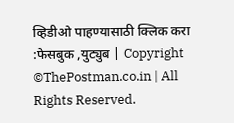व्हिडीओ पाहण्यासाठी क्लिक करा :फेसबुक ,युट्युब | Copyright ©ThePostman.co.in | All Rights Reserved.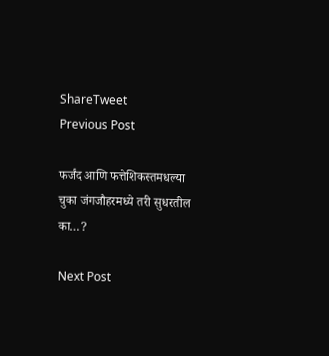ShareTweet
Previous Post

फर्जंद आणि फत्तेशिकस्तमधल्या चुका जंगजौहरमध्ये तरी सुधरतील का…?

Next Post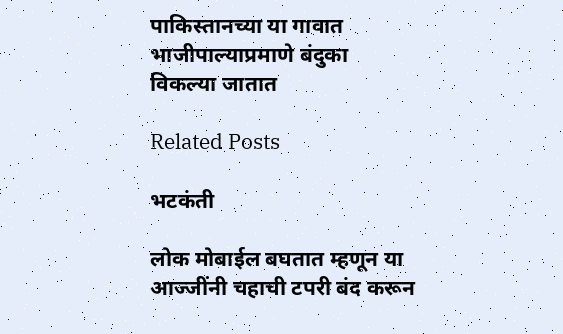पाकिस्तानच्या या गावात भाजीपाल्याप्रमाणे बंदुका विकल्या जातात

Related Posts

भटकंती

लोक मोबाईल बघतात म्हणून या आज्जींनी चहाची टपरी बंद करून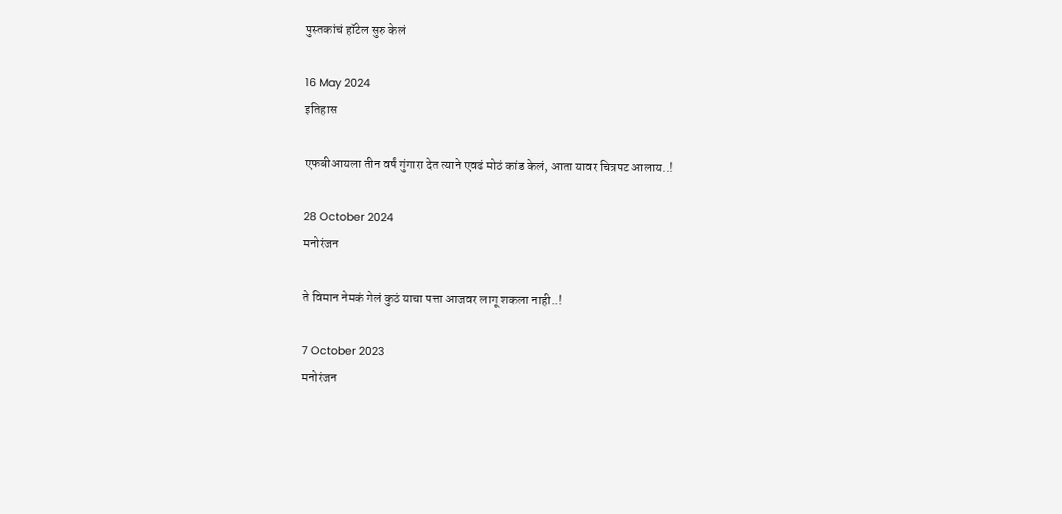पुस्तकांचं हॉटेल सुरु केलं

16 May 2024
इतिहास

एफबीआयला तीन वर्षं गुंगारा देत त्याने एवढं मोठं कांड केलं, आता यावर चित्रपट आलाय..!

28 October 2024
मनोरंजन

ते विमान नेमकं गेलं कुठं याचा पत्ता आजवर लागू शकला नाही..!

7 October 2023
मनोरंजन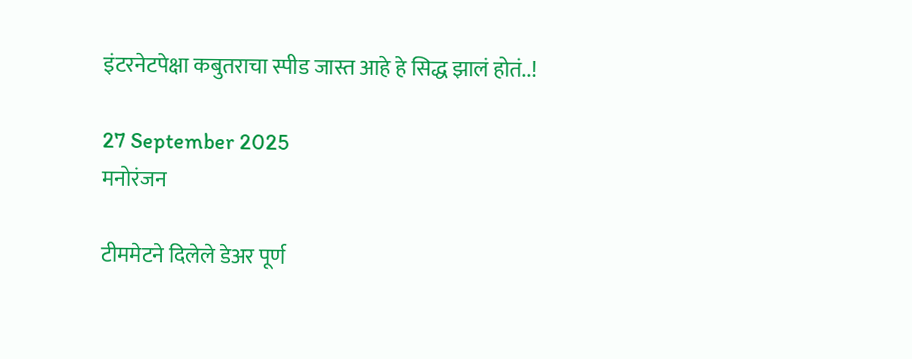इंटरनेटपेक्षा कबुतराचा स्पीड जास्त आहे हे सिद्ध झालं होतं..!

27 September 2025
मनोरंजन

टीममेटने दिलेले डेअर पूर्ण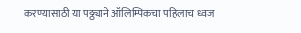करण्यासाठी या पठ्ठ्याने ऑलिम्पिकचा पहिलाच ध्वज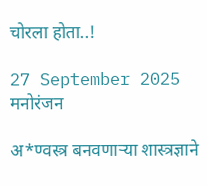चोरला होता..!

27 September 2025
मनोरंजन

अ*ण्वस्त्र बनवणाऱ्या शास्त्रज्ञाने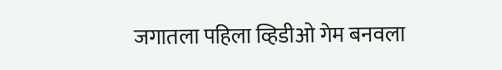जगातला पहिला व्हिडीओ गेम बनवला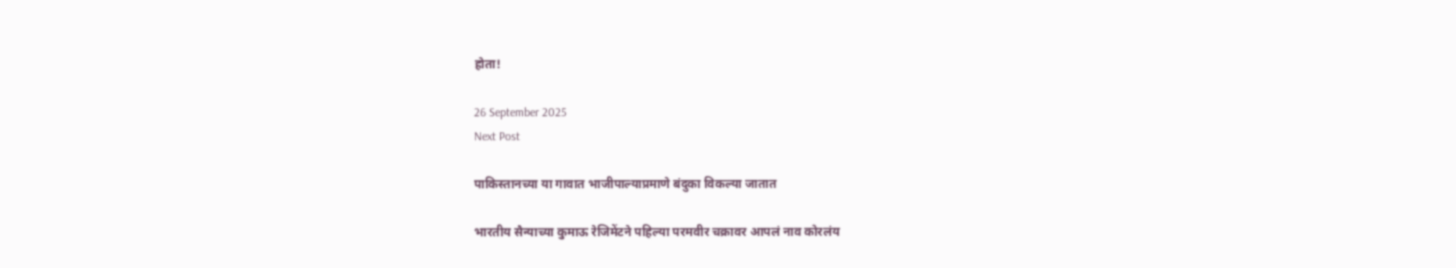होता!

26 September 2025
Next Post

पाकिस्तानच्या या गावात भाजीपाल्याप्रमाणे बंदुका विकल्या जातात

भारतीय सैन्याच्या कुमाऊ रेजिमेंटने पहिल्या परमवीर चक्रावर आपलं नाव कोरलंय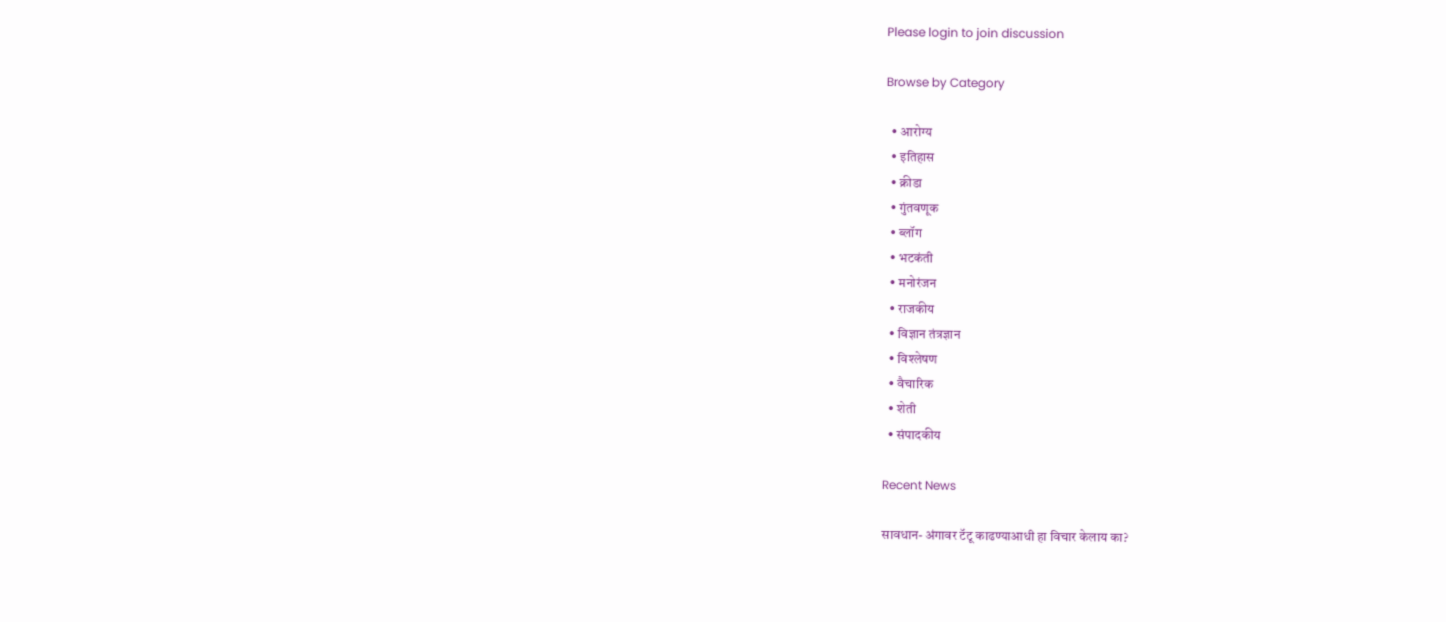Please login to join discussion

Browse by Category

  • आरोग्य
  • इतिहास
  • क्रीडा
  • गुंतवणूक
  • ब्लॉग
  • भटकंती
  • मनोरंजन
  • राजकीय
  • विज्ञान तंत्रज्ञान
  • विश्लेषण
  • वैचारिक
  • शेती
  • संपादकीय

Recent News

सावधान- अंगावर टॅटू काढण्याआधी हा विचार केलाय का?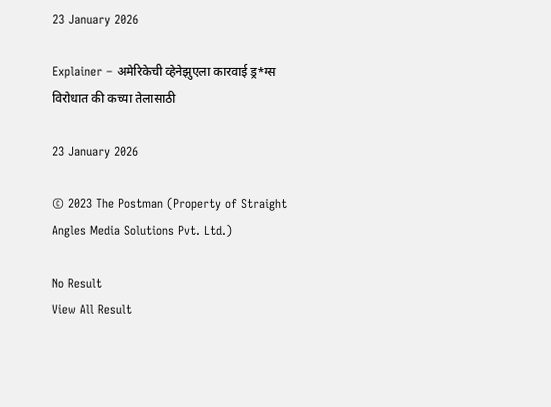23 January 2026

Explainer – अमेरिकेची व्हेनेझुएला कारवाई ड्र*ग्स विरोधात की कच्या तेलासाठी

23 January 2026

© 2023 The Postman (Property of Straight Angles Media Solutions Pvt. Ltd.)

No Result
View All Result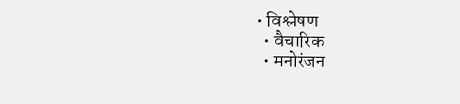• विश्लेषण
  • वैचारिक
  • मनोरंजन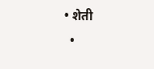• शेती
  •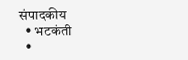संपादकीय
  • भटकंती
  •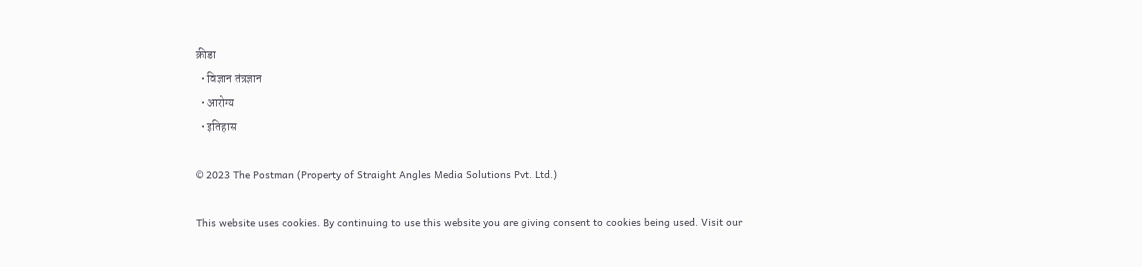क्रीडा
  • विज्ञान तंत्रज्ञान
  • आरोग्य
  • इतिहास

© 2023 The Postman (Property of Straight Angles Media Solutions Pvt. Ltd.)

This website uses cookies. By continuing to use this website you are giving consent to cookies being used. Visit our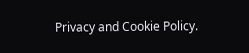Privacy and Cookie Policy.